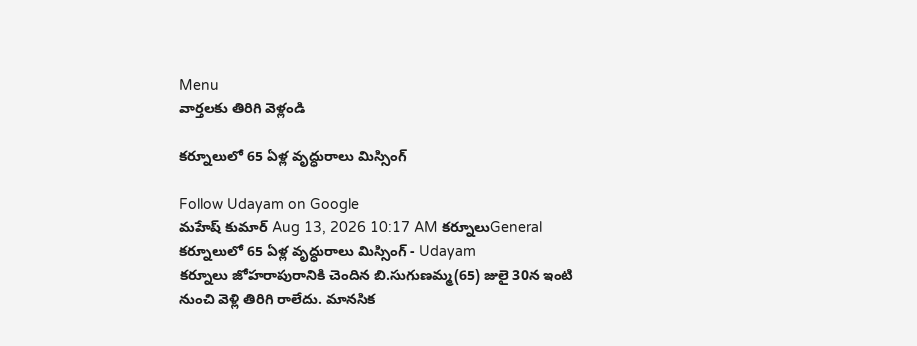Menu
వార్తలకు తిరిగి వెళ్లండి

కర్నూలులో 65 ఏళ్ల వృద్ధురాలు మిస్సింగ్‌

Follow Udayam on Google
మహేష్ కుమార్ Aug 13, 2026 10:17 AM కర్నూలుGeneral
కర్నూలులో 65 ఏళ్ల వృద్ధురాలు మిస్సింగ్‌ - Udayam
కర్నూలు జోహరాపురానికి చెందిన బి.సుగుణమ్మ(65) జులై 30న ఇంటి నుంచి వెళ్లి తిరిగి రాలేదు. మానసిక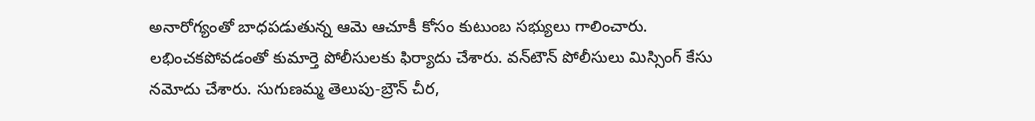అనారోగ్యంతో బాధపడుతున్న ఆమె ఆచూకీ కోసం కుటుంబ సభ్యులు గాలించారు. లభించకపోవడంతో కుమార్తె పోలీసులకు ఫిర్యాదు చేశారు. వన్‌టౌన్‌ పోలీసులు మిస్సింగ్‌ కేసు నమోదు చేశారు. సుగుణమ్మ తెలుపు-బ్రౌన్‌ చీర,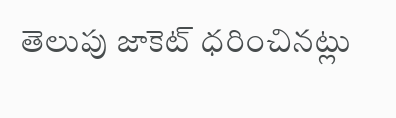తెలుపు జాకెట్‌ ధరించినట్లు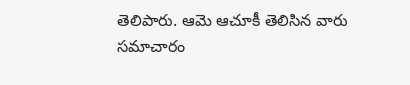తెలిపారు. ఆమె ఆచూకీ తెలిసిన వారు సమాచారం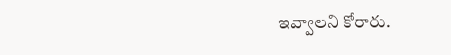ఇవ్వాలని కోరారు.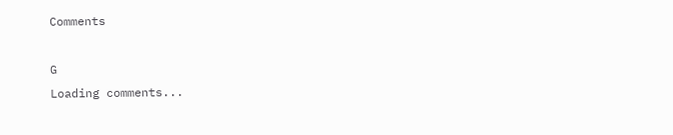Comments

G
Loading comments...